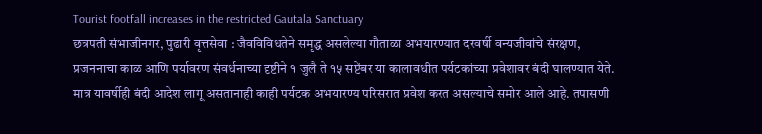Tourist footfall increases in the restricted Gautala Sanctuary
छत्रपती संभाजीनगर, पुढारी वृत्तसेवा : जैवविविधतेने समृद्ध असलेल्या गौताळा अभयारण्यात दरवर्षी वन्यजीवांचे संरक्षण, प्रजननाचा काळ आणि पर्यावरण संवर्धनाच्या दृष्टीने १ जुलै ते १५ सप्टेंबर या कालावधीत पर्यटकांच्या प्रवेशावर बंदी घालण्यात येते. मात्र यावर्षीही बंदी आदेश लागू असतानाही काही पर्यटक अभयारण्य परिसरात प्रवेश करत असल्याचे समोर आले आहे. तपासणी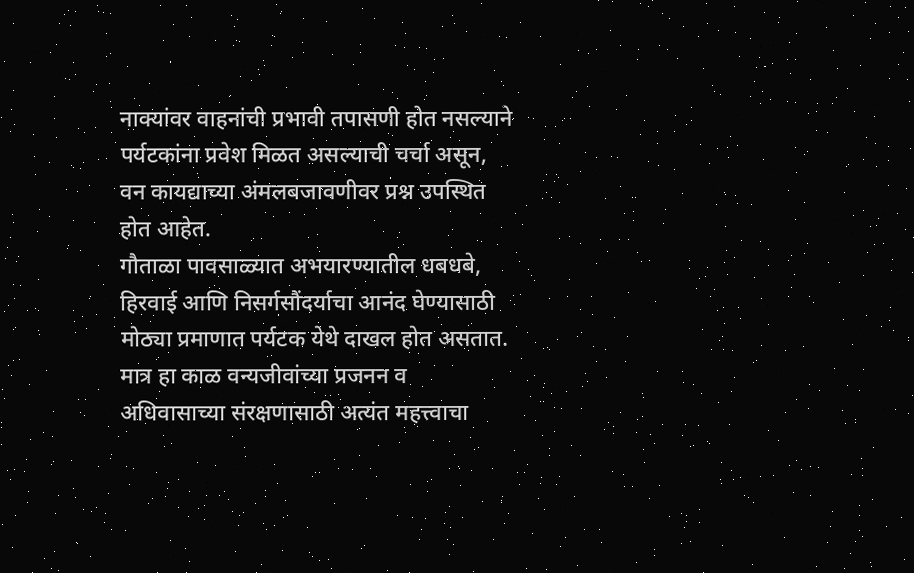नाक्यांवर वाहनांची प्रभावी तपासणी होत नसल्याने पर्यटकांना प्रवेश मिळत असल्याची चर्चा असून, वन कायद्याच्या अंमलबजावणीवर प्रश्न उपस्थित होत आहेत.
गौताळा पावसाळ्यात अभयारण्यातील धबधबे, हिरवाई आणि निसर्गसौंदर्याचा आनंद घेण्यासाठी मोठ्या प्रमाणात पर्यटक येथे दाखल होत असतात. मात्र हा काळ वन्यजीवांच्या प्रजनन व अधिवासाच्या संरक्षणासाठी अत्यंत महत्त्वाचा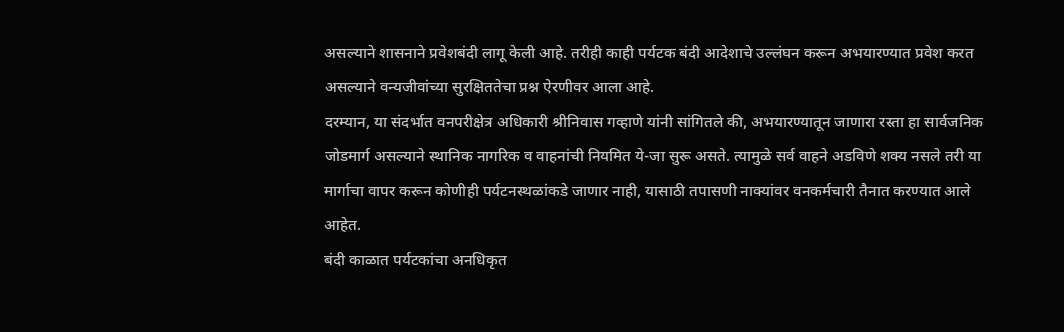असल्याने शासनाने प्रवेशबंदी लागू केली आहे. तरीही काही पर्यटक बंदी आदेशाचे उल्लंघन करून अभयारण्यात प्रवेश करत असल्याने वन्यजीवांच्या सुरक्षिततेचा प्रश्न ऐरणीवर आला आहे.
दरम्यान, या संदर्भात वनपरीक्षेत्र अधिकारी श्रीनिवास गव्हाणे यांनी सांगितले की, अभयारण्यातून जाणारा रस्ता हा सार्वजनिक जोडमार्ग असल्याने स्थानिक नागरिक व वाहनांची नियमित ये-जा सुरू असते. त्यामुळे सर्व वाहने अडविणे शक्य नसले तरी या मार्गाचा वापर करून कोणीही पर्यटनस्थळांकडे जाणार नाही, यासाठी तपासणी नाक्यांवर वनकर्मचारी तैनात करण्यात आले आहेत.
बंदी काळात पर्यटकांचा अनधिकृत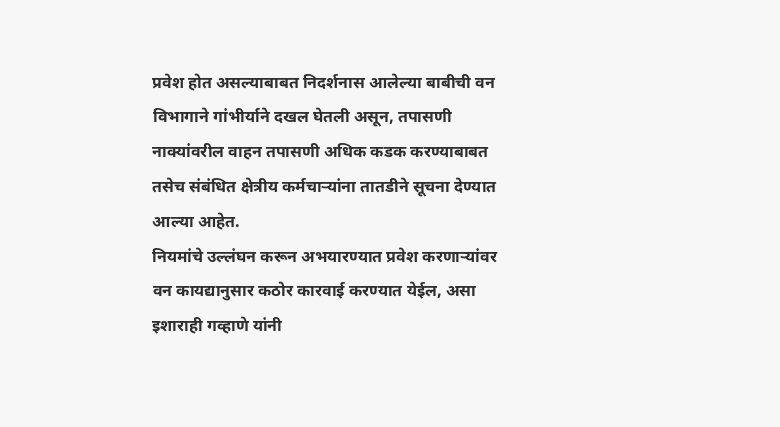प्रवेश होत असल्याबाबत निदर्शनास आलेल्या बाबीची वन विभागाने गांभीर्याने दखल घेतली असून, तपासणी नाक्यांवरील वाहन तपासणी अधिक कडक करण्याबाबत तसेच संबंधित क्षेत्रीय कर्मचाऱ्यांना तातडीने सूचना देण्यात आल्या आहेत.
नियमांचे उल्लंघन करून अभयारण्यात प्रवेश करणाऱ्यांवर वन कायद्यानुसार कठोर कारवाई करण्यात येईल, असा इशाराही गव्हाणे यांनी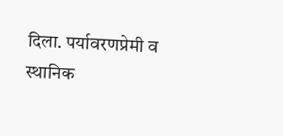दिला. पर्यावरणप्रेमी व स्थानिक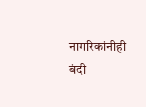नागरिकांनीही बंदी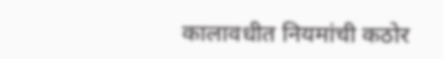कालावधीत नियमांची कठोर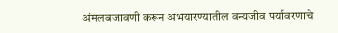अंमलबजावणी करून अभयारण्यातील वन्यजीव पर्यावरणाचे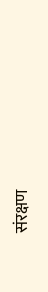संरक्षण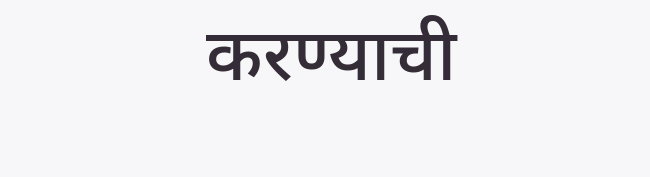करण्याची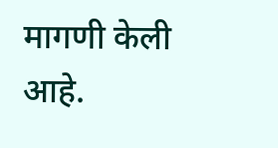मागणी केली आहे.